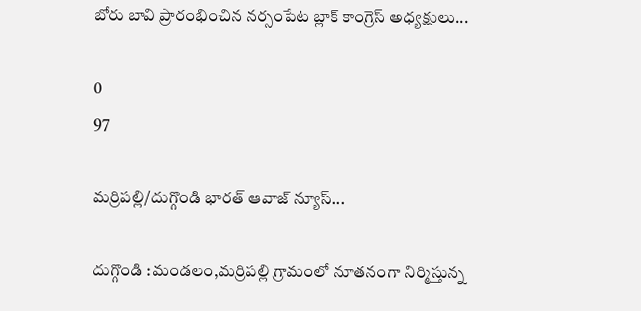బోరు బావి ప్రారంభించిన నర్సంపేట బ్లాక్ కాంగ్రెస్ అధ్యక్షులు...

0
97

మర్రిపల్లి/దుగ్గొండి భారత్ ఆవాజ్ న్యూస్...

దుగ్గొండి :మండలం,మర్రిపల్లి గ్రామంలో నూతనంగా నిర్మిస్తున్న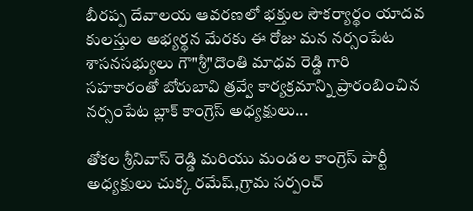బీరప్ప దేవాలయ ఆవరణలో భక్తుల సౌకర్యార్థం యాదవ కులస్తుల అభ్యర్థన మేరకు ఈ రోజు మన నర్సంపేట శాసనసభ్యులు గౌ"శ్రీ"దొంతి మాధవ రెడ్డి గారి సహకారంతో బోరుబావి త్రవ్వే కార్యక్రమాన్ని ప్రారంబించిన నర్సంపేట బ్లాక్ కాంగ్రెస్ అధ్యక్షులు...

తోకల శ్రీనివాస్ రెడ్డి మరియు మండల కాంగ్రెస్ పార్టీ అధ్యక్షులు చుక్క రమేష్,గ్రామ సర్పంచ్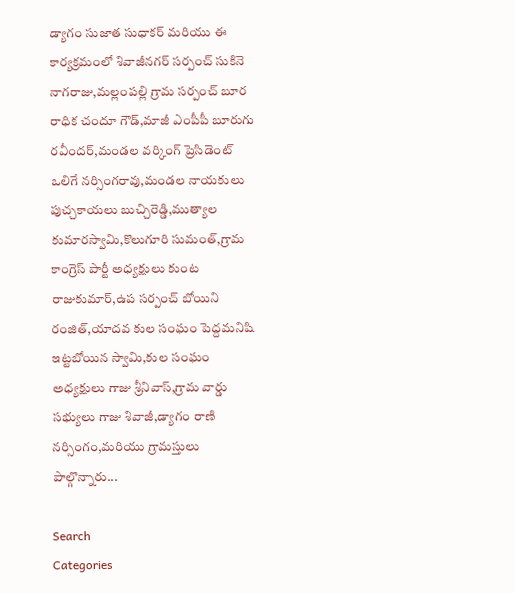డ్యాగం సుజాత సుధాకర్ మరియు ఈ కార్యక్రమంలో శివాజీనగర్ సర్పంచ్ సుకినె నాగరాజు,మల్లంపల్లి గ్రామ సర్పంచ్ బూర రాధిక చందూ గౌడ్,మాజీ ఎంపీపీ బూరుగు రవీందర్,మండల వర్కింగ్ ప్రెసిడెంట్ ఒలిగే నర్సింగరావు,మండల నాయకులు పుచ్చకాయలు బుచ్చిరెడ్డి,ముత్యాల కుమారస్వామి,కొలుగూరి సుమంత్,గ్రామ కాంగ్రెస్ పార్టీ అధ్యక్షులు కుంట రాజుకుమార్,ఉప సర్పంచ్ బోయిని రంజిత్,యాదవ కుల సంఘం పెద్దమనిషి ఇట్టబోయిన స్వామి,కుల సంఘం అధ్యక్షులు గాజు శ్రీనివాస్,గ్రామ వార్డు సభ్యులు గాజు శివాజీ,డ్యాగం రాణి నర్సింగం,మరియు గ్రామస్తులు పాల్గొన్నారు...

Search
Categories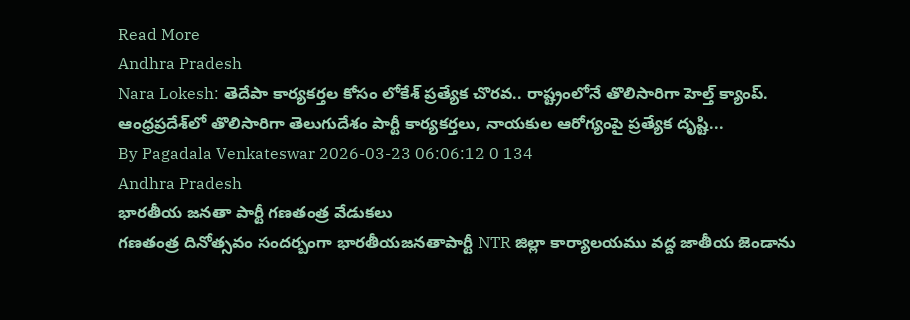Read More
Andhra Pradesh
Nara Lokesh: తెదేపా కార్యకర్తల కోసం లోకేశ్ ప్రత్యేక చొరవ.. రాష్ట్రంలోనే తొలిసారిగా హెల్త్ క్యాంప్.
ఆంధ్రప్రదేశ్‌లో తొలిసారిగా తెలుగుదేశం పార్టీ కార్యకర్తలు, నాయకుల ఆరోగ్యంపై ప్రత్యేక దృష్టి...
By Pagadala Venkateswar 2026-03-23 06:06:12 0 134
Andhra Pradesh
భారతీయ జనతా పార్టీ గణతంత్ర వేడుకలు
గణతంత్ర దినోత్సవం సందర్బంగా భారతీయజనతాపార్టీ NTR జిల్లా కార్యాలయము వద్ద జాతీయ జెండాను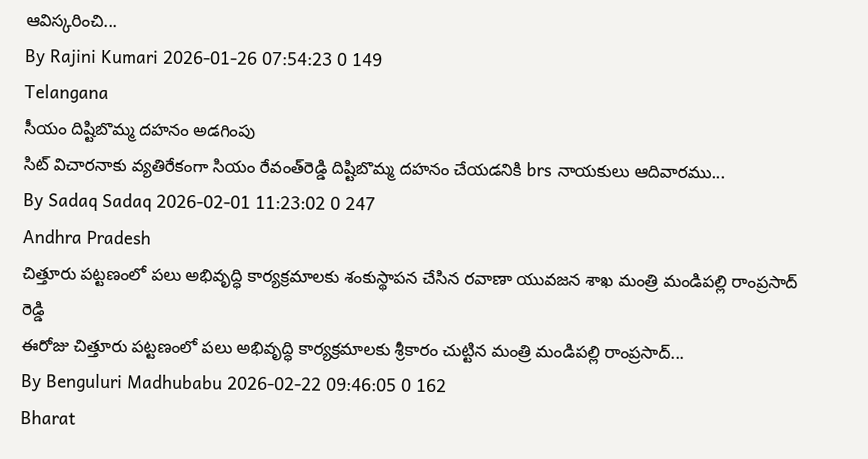ఆవిస్కరించి...
By Rajini Kumari 2026-01-26 07:54:23 0 149
Telangana
సీయం దిష్టిబొమ్మ దహనం అడగింపు
సిట్ విచారనాకు వ్యతిరేకంగా సియం రేవంత్‌రెడ్డి దిష్టిబొమ్మ దహనం చేయడనికి brs నాయకులు ఆదివారము...
By Sadaq Sadaq 2026-02-01 11:23:02 0 247
Andhra Pradesh
చిత్తూరు పట్టణంలో పలు అభివృద్ధి కార్యక్రమాలకు శంకుస్థాపన చేసిన రవాణా యువజన శాఖ మంత్రి మండిపల్లి రాంప్రసాద్ రెడ్డి
ఈరోజు చిత్తూరు పట్టణంలో పలు అభివృద్ధి కార్యక్రమాలకు శ్రీకారం చుట్టిన మంత్రి మండిపల్లి రాంప్రసాద్...
By Benguluri Madhubabu 2026-02-22 09:46:05 0 162
Bharat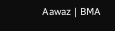Aawaz | BMA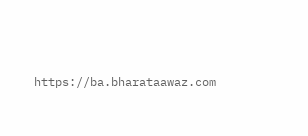https://ba.bharataawaz.com